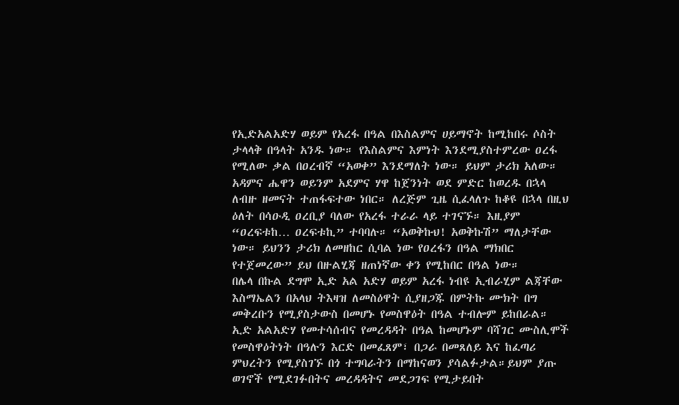የኢድአልአድሃ ወይም የአረፋ በዓል በእስልምና ሀይማኖት ከሚከበሩ ሶስት ታላላቅ በዓላት አንዱ ነው። የእስልምና እምነት እንደሚያስተምረው ዐረፋ የሚለው ቃል በዐረብኛ “አወቀ” እንደማለት ነው። ይህም ታሪክ አለው። አዳምና ሔዋን ወይንም አደምና ሃዋ ከጀንነት ወደ ምድር ከወረዱ በኋላ ለብዙ ዘመናት ተጠፋፍተው ነበር። ለረጅም ጊዜ ሲፈላለጉ ከቆዩ በኋላ በዚህ ዕለት በሳዑዲ ዐረቢያ ባለው የአረፋ ተራራ ላይ ተገናኙ። እዚያም “ዐረፍቱከ… ዐረፍቱኪ” ተባባሉ። “አወቅኩህ! አወቅኩሽ” ማለታቸው ነው። ይህንን ታሪክ ለመዘከር ሲባል ነው የዐረፋን በዓል ማክበር የተጀመረው” ይህ በዙልሂጃ ዘጠነኛው ቀን የሚከበር በዓል ነው።
በሌላ በኩል ደግሞ ኢድ አል አድሃ ወይም አረፋ ነብዩ ኢብራሂም ልጃቸው እስማኤልን በአላህ ትእዛዝ ለመስዕዋት ሲያዘጋጁ በምትኩ ሙክት በግ መቅረቡን የሚያስታውስ በመሆኑ የመስዋዕት በዓል ተብሎም ይከበራል።
ኢድ አልአድሃ የመተሳሰብና የመረዳዳት በዓል ከመሆኑም ባሻገር ሙስሊሞች የመስዋዕትነት በዓሉን እርድ በመፈጸም፣ በጋራ በመጸለይ እና ከፈጣሪ ምህረትን የሚያስገኙ በጎ ተግባራትን በማከናወን ያሳልፉታል።ይህም ያጡ ወገኖች የሚደገፉበትና መረዳዳትና መደጋገፍ የሚታይበት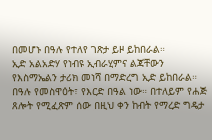በመሆኑ በዓሉ የተለየ ገጽታ ይዞ ይከበራል።
ኢድ አልአድሃ የነብዩ ኢብራሂምና ልጃቸውን የእስማኤልን ታሪክ መነሻ በማድረግ ኢድ ይከበራል። በዓሉ የመስዋዕት፣ የእርድ በዓል ነው። በተለይም የሐጅ ጸሎት የሚፈጽም ሰው በዚህ ቀን ከብት የማረድ ግዴታ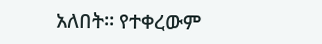አለበት። የተቀረውም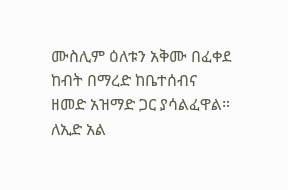ሙስሊም ዕለቱን አቅሙ በፈቀደ ከብት በማረድ ከቤተሰብና ዘመድ አዝማድ ጋር ያሳልፈዋል። ለኢድ አል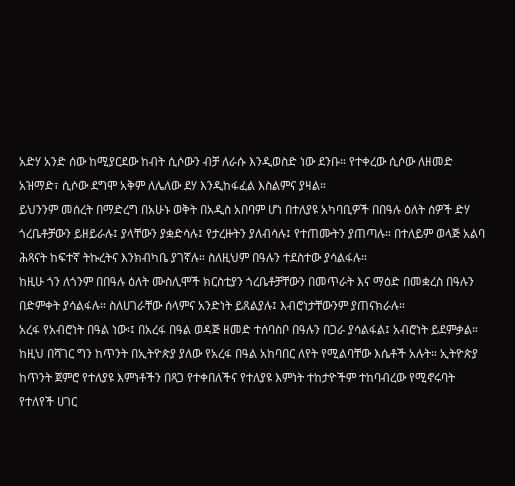አድሃ አንድ ሰው ከሚያርደው ከብት ሲሶውን ብቻ ለራሱ እንዲወስድ ነው ደንቡ። የተቀረው ሲሶው ለዘመድ አዝማድ፣ ሲሶው ደግሞ አቅም ለሌለው ደሃ እንዲከፋፈል እስልምና ያዛል።
ይህንንም መሰረት በማድረግ በአሁኑ ወቅት በአዲስ አበባም ሆነ በተለያዩ አካባቢዎች በበዓሉ ዕለት ሰዎች ድሃ ጎረቤቶቻውን ይዘይራሉ፤ ያላቸውን ያቋድሳሉ፤ የታረዙትን ያለብሳሉ፤ የተጠሙትን ያጠጣሉ። በተለይም ወላጅ አልባ ሕጻናት ከፍተኛ ትኩረትና እንክብካቤ ያገኛሉ። ስለዚህም በዓሉን ተደስተው ያሳልፋሉ።
ከዚሁ ጎን ለጎንም በበዓሉ ዕለት ሙስሊሞች ክርስቲያን ጎረቤቶቻቸውን በመጥራት እና ማዕድ በመቋረስ በዓሉን በድምቀት ያሳልፋሉ። ስለሀገራቸው ሰላምና አንድነት ይጸልያሉ፤ እብሮነታቸውንም ያጠናክራሉ።
አረፋ የአብሮነት በዓል ነው፡፤ በአረፋ በዓል ወዳጅ ዘመድ ተሰባስቦ በዓሉን በጋራ ያሳልፋል፤ አብሮነት ይደምቃል። ከዚህ በሻገር ግን ከጥንት በኢትዮጵያ ያለው የአረፋ በዓል አከባበር ለየት የሚልባቸው እሴቶች አሉት። ኢትዮጵያ ከጥንት ጀምሮ የተለያዩ እምነቶችን በጻጋ የተቀበለችና የተለያዩ እምነት ተከታዮችም ተከባብረው የሚኖሩባት የተለየች ሀገር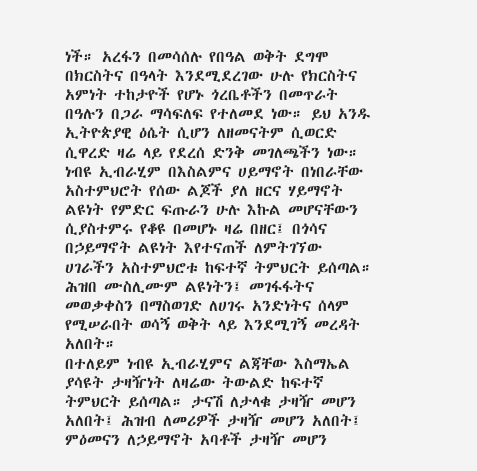ነች። አረፋን በመሳሰሉ የበዓል ወቅት ደግሞ በክርስትና በዓላት እንደሚደረገው ሁሉ የክርስትና አምነት ተከታዮች የሆኑ ጎረቤቶችን በመጥራት በዓሉን በጋራ ማሳፍለፍ የተለመደ ነው። ይህ አንዱ ኢትዮጵያዊ ዕሴት ሲሆን ለዘመናትም ሲወርድ ሲዋረድ ዛሬ ላይ የደረሰ ድንቅ መገለጫችን ነው።
ነብዩ ኢብራሂም በእስልምና ሀይማኖት በነበራቸው አስተምህሮት የሰው ልጆች ያለ ዘርና ሃይማኖት ልዩነት የምድር ፍጡራን ሁሉ እኩል መሆናቸውን ሲያስተምሩ የቆዩ በመሆኑ ዛሬ በዘር፤ በጎሳና በኃይማኖት ልዩነት እየተናጠች ለምትገኘው ሀገራችን አስተምህሮቱ ከፍተኛ ትምህርት ይሰጣል። ሕዝበ ሙስሊሙም ልዩነትን፤ መገፋፋትና መወቃቀስን በማስወገድ ለሀገሩ አንድነትና ሰላም የሚሠራበት ወሳኝ ወቅት ላይ እንደሚገኝ መረዳት አለበት።
በተለይም ነብዩ ኢብራሂምና ልጃቸው እስማኤል ያሳዩት ታዛዥነት ለዛሬው ትውልድ ከፍተኛ ትምህርት ይሰጣል። ታናሽ ለታላቁ ታዛዥ መሆን አለበት፤ ሕዝብ ለመሪዎች ታዛዥ መሆን አለበት፤ ምዕመናን ለኃይማኖት አባቶች ታዛዥ መሆን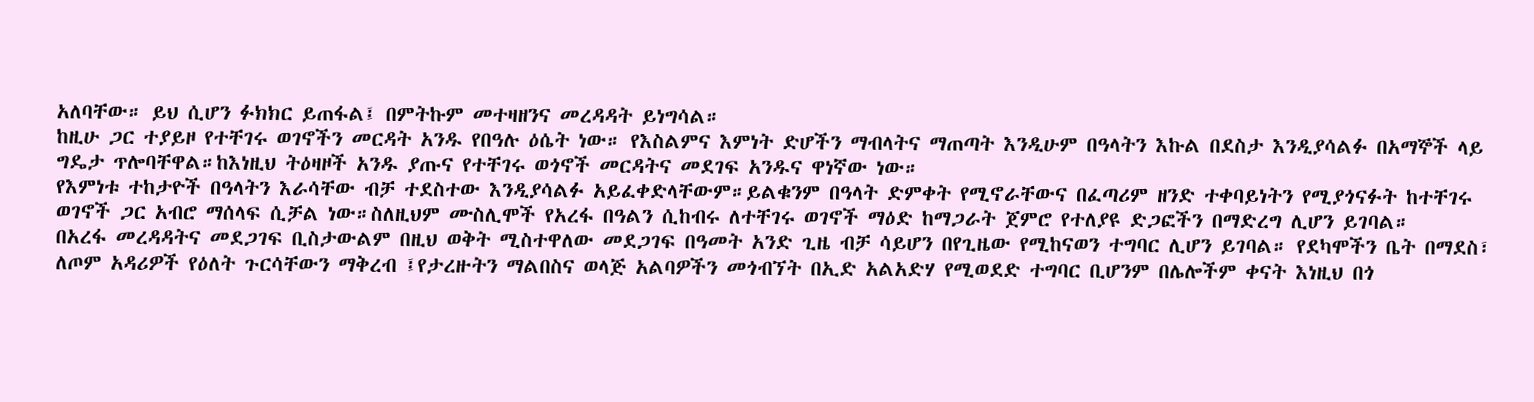አለባቸው። ይህ ሲሆን ፉክክር ይጠፋል፤ በምትኩም መተዛዘንና መረዳዳት ይነግሳል።
ከዚሁ ጋር ተያይዞ የተቸገሩ ወገኖችን መርዳት አንዱ የበዓሉ ዕሴት ነው። የእስልምና እምነት ድሆችን ማብላትና ማጠጣት እንዲሁም በዓላትን እኩል በደስታ እንዲያሳልፉ በአማኞች ላይ ግዴታ ጥሎባቸዋል።ከእነዚህ ትዕዛዞች አንዱ ያጡና የተቸገሩ ወጎኖች መርዳትና መደገፍ አንዱና ዋነኛው ነው።
የእምነቱ ተከታዮች በዓላትን እራሳቸው ብቻ ተደስተው እንዲያሳልፉ አይፈቀድላቸውም።ይልቁንም በዓላት ድምቀት የሚኖራቸውና በፈጣሪም ዘንድ ተቀባይነትን የሚያጎናፉት ከተቸገሩ ወገኖች ጋር አብሮ ማሰላፍ ሲቻል ነው።ስለዚህም ሙስሊሞች የአረፋ በዓልን ሲከብሩ ለተቸገሩ ወገኖች ማዕድ ከማጋራት ጀምሮ የተለያዩ ድጋፎችን በማድረግ ሊሆን ይገባል።
በአረፋ መረዳዳትና መደጋገፍ ቢስታውልም በዚህ ወቅት ሚስተዋለው መደጋገፍ በዓመት አንድ ጊዜ ብቻ ሳይሆን በየጊዜው የሚከናወን ተግባር ሊሆን ይገባል። የደካሞችን ቤት በማደስ፣ ለጦም አዳሪዎች የዕለት ጉርሳቸውን ማቅረብ ፤የታረዙትን ማልበስና ወላጅ አልባዎችን መጎብኘት በኢድ አልአድሃ የሚወደድ ተግባር ቢሆንም በሌሎችም ቀናት እነዚህ በጎ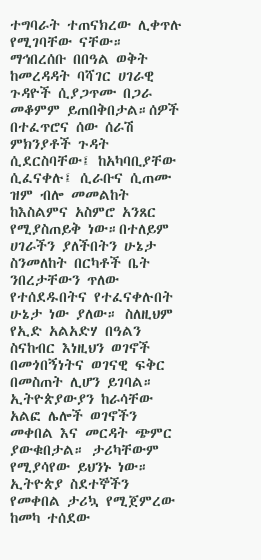ተግባራት ተጠናክረው ሊቀጥሉ የሚገባቸው ናቸው።
ማኅበረሰቡ በበዓል ወቅት ከመረዳዳት ባሻገር ሀገራዊ ጉዳዮች ሲያጋጥሙ በጋራ መቆምም ይጠበቅበታል።ሰዎች በተፈጥሮና ሰው ሰራሽ ምክንያቶች ጉዳት ሲደርስባቸው፤ ከአካባቢያቸው ሲፈናቀሉ፤ ሲራቡና ሲጠሙ ዝም ብሎ መመልከት ከእስልምና አስምሮ አንጸር የሚያስጠይቅ ነው።በተለይም ሀገራችን ያለችበትን ሁኔታ ስንመለከት በርካቶች ቤት ንበረታቸውን ጥለው የተሰደዱበትና የተፈናቀሉበት ሁኔታ ነው ያለው። ስለዚህም የኢድ አልአድሃ በዓልን ስናከብር እነዚህን ወገኖች በመጎበኝነትና ወገናዊ ፍቅር በመስጠት ሊሆን ይገባል።
ኢትዮጵያውያን ከራሳቸው አልፎ ሌሎች ወገኖችን መቀበል እና መርዳት ጭምር ያውቁበታል። ታሪካቸውም የሚያሳየው ይህንኑ ነው።
ኢትዮጵያ ስደተኞችን የመቀበል ታሪኳ የሚጀምረው ከመካ ተሰደው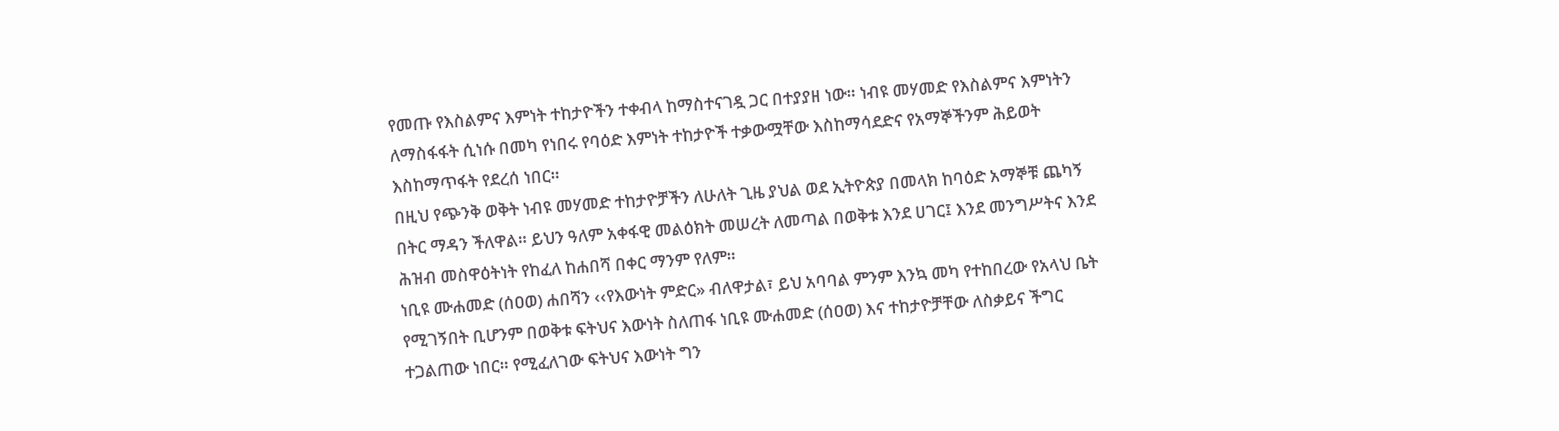የመጡ የእስልምና እምነት ተከታዮችን ተቀብላ ከማስተናገዷ ጋር በተያያዘ ነው። ነብዩ መሃመድ የእስልምና እምነትን ለማስፋፋት ሲነሱ በመካ የነበሩ የባዕድ እምነት ተከታዮች ተቃውሟቸው እስከማሳደድና የአማኞችንም ሕይወት እስከማጥፋት የደረሰ ነበር።
በዚህ የጭንቅ ወቅት ነብዩ መሃመድ ተከታዮቻችን ለሁለት ጊዜ ያህል ወደ ኢትዮጵያ በመላክ ከባዕድ አማኞቹ ጨካኝ በትር ማዳን ችለዋል። ይህን ዓለም አቀፋዊ መልዕክት መሠረት ለመጣል በወቅቱ እንደ ሀገር፤ እንደ መንግሥትና እንደ ሕዝብ መስዋዕትነት የከፈለ ከሐበሻ በቀር ማንም የለም።
ነቢዩ ሙሐመድ (ሰዐወ) ሐበሻን ‹‹የእውነት ምድር» ብለዋታል፣ ይህ አባባል ምንም እንኳ መካ የተከበረው የአላህ ቤት የሚገኝበት ቢሆንም በወቅቱ ፍትህና እውነት ስለጠፋ ነቢዩ ሙሐመድ (ሰዐወ) እና ተከታዮቻቸው ለስቃይና ችግር ተጋልጠው ነበር። የሚፈለገው ፍትህና እውነት ግን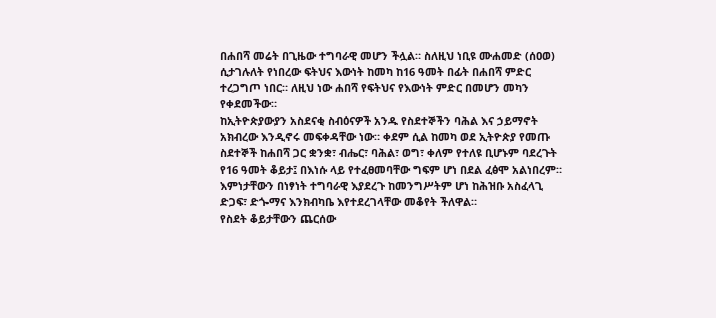በሐበሻ መሬት በጊዜው ተግባራዊ መሆን ችሏል። ስለዚህ ነቢዩ ሙሐመድ (ሰዐወ) ሲታገሉለት የነበረው ፍትህና እውነት ከመካ ከ16 ዓመት በፊት በሐበሻ ምድር ተረጋግጦ ነበር። ለዚህ ነው ሐበሻ የፍትህና የእውነት ምድር በመሆን መካን የቀደመችው።
ከኢትዮጵያውያን አስደናቂ ስብዕናዎች አንዱ የስደተኞችን ባሕል እና ኃይማኖት አክብረው እንዲኖሩ መፍቀዳቸው ነው። ቀደም ሲል ከመካ ወደ ኢትዮጵያ የመጡ ስደተኞች ከሐበሻ ጋር ቋንቋ፣ ብሔር፣ ባሕል፣ ወግ፣ ቀለም የተለዩ ቢሆኑም ባደረጉት የ16 ዓመት ቆይታ፤ በእነሱ ላይ የተፈፀመባቸው ግፍም ሆነ በደል ፈፅሞ አልነበረም። እምነታቸውን በነፃነት ተግባራዊ እያደረጉ ከመንግሥትም ሆነ ከሕዝቡ አስፈላጊ ድጋፍ፣ ድጐማና እንክብካቤ እየተደረገላቸው መቆየት ችለዋል።
የስደት ቆይታቸውን ጨርሰው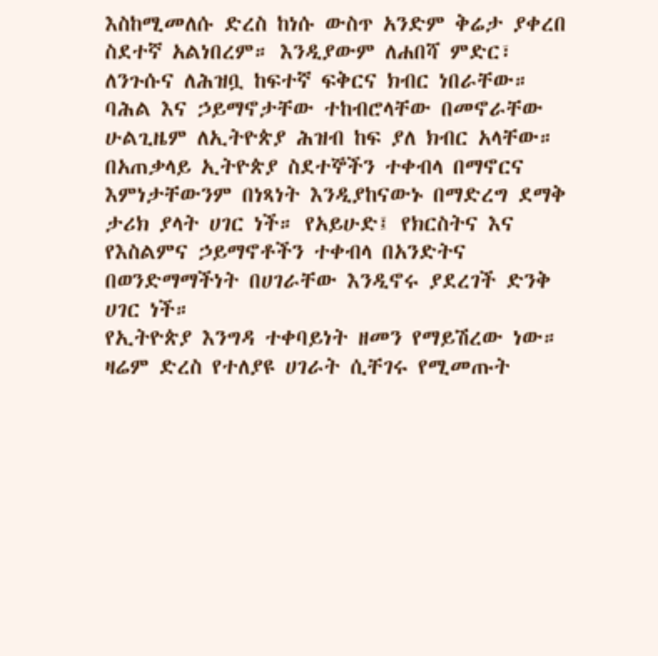እስከሚመለሱ ድረስ ከነሱ ውስጥ አንድም ቅሬታ ያቀረበ ስደተኛ አልነበረም። እንዲያውም ለሐበሻ ምድር፣ ለንጉሱና ለሕዝቧ ከፍተኛ ፍቅርና ክብር ነበራቸው። ባሕል እና ኃይማኖታቸው ተከብሮላቸው በመኖራቸው ሁልጊዜም ለኢትዮጵያ ሕዝብ ከፍ ያለ ክብር አላቸው። በአጠቃላይ ኢትዮጵያ ስደተኞችን ተቀብላ በማኖርና እምነታቸውንም በነጻነት እንዲያከናውኑ በማድረግ ደማቅ ታሪክ ያላት ሀገር ነች። የአይሁድ፤ የክርስትና እና የእስልምና ኃይማኖቶችን ተቀብላ በአንድትና በወንድማማችነት በሀገራቸው እንዲኖሩ ያደረገች ድንቅ ሀገር ነች።
የኢትዮጵያ እንግዳ ተቀባይነት ዘመን የማይሽረው ነው። ዛሬም ድረስ የተለያዩ ሀገራት ሲቸገሩ የሚመጡት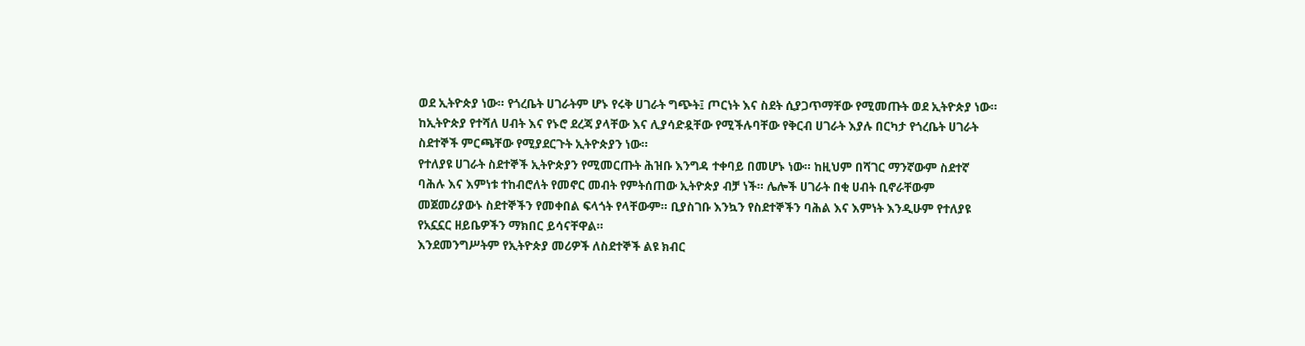ወደ ኢትዮጵያ ነው። የጎረቤት ሀገራትም ሆኑ የሩቅ ሀገራት ግጭት፤ ጦርነት እና ስደት ሲያጋጥማቸው የሚመጡት ወደ ኢትዮጵያ ነው። ከኢትዮጵያ የተሻለ ሀብት እና የኑሮ ደረጃ ያላቸው እና ሊያሳድዷቸው የሚችሉባቸው የቅርብ ሀገራት እያሉ በርካታ የጎረቤት ሀገራት ስደተኞች ምርጫቸው የሚያደርጉት ኢትዮጵያን ነው።
የተለያዩ ሀገራት ስደተኞች ኢትዮጵያን የሚመርጡት ሕዝቡ እንግዳ ተቀባይ በመሆኑ ነው። ከዚህም በሻገር ማንኛውም ስደተኛ ባሕሉ እና እምነቱ ተከብሮለት የመኖር መብት የምትሰጠው ኢትዮጵያ ብቻ ነች። ሌሎች ሀገራት በቂ ሀብት ቢኖራቸውም መጀመሪያውኑ ስደተኞችን የመቀበል ፍላጎት የላቸውም። ቢያስገቡ እንኳን የስደተኞችን ባሕል እና እምነት እንዲሁም የተለያዩ የአኗኗር ዘይቤዎችን ማክበር ይሳናቸዋል።
እንደመንግሥትም የኢትዮጵያ መሪዎች ለስደተኞች ልዩ ክብር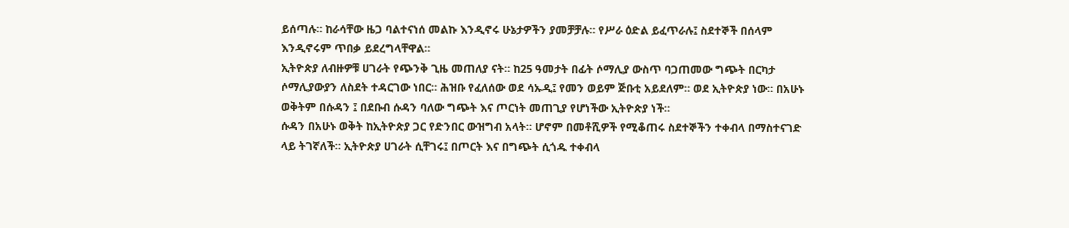ይሰጣሉ። ከራሳቸው ዜጋ ባልተናነሰ መልኩ እንዲኖሩ ሁኔታዎችን ያመቻቻሉ። የሥራ ዕድል ይፈጥራሉ፤ ስደተኞች በሰላም እንዲኖሩም ጥበቃ ይደረግላቸዋል።
ኢትዮጵያ ለብዙዎቹ ሀገራት የጭንቅ ጊዜ መጠለያ ናት። ከ25 ዓመታት በፊት ሶማሊያ ውስጥ ባጋጠመው ግጭት በርካታ ሶማሊያውያን ለስደት ተዳርገው ነበር። ሕዝቡ የፈለሰው ወደ ሳኡዲ፤ የመን ወይም ጅቡቲ አይደለም። ወደ ኢትዮጵያ ነው። በአሁኑ ወቅትም በሱዳን ፤ በደቡብ ሱዳን ባለው ግጭት እና ጦርነት መጠጊያ የሆነችው ኢትዮጵያ ነች።
ሱዳን በአሁኑ ወቅት ከኢትዮጵያ ጋር የድንበር ውዝግብ አላት። ሆኖም በመቶሺዎች የሚቆጠሩ ስደተኞችን ተቀብላ በማስተናገድ ላይ ትገኛለች። ኢትዮጵያ ሀገራት ሲቸገሩ፤ በጦርት እና በግጭት ሲጎዱ ተቀብላ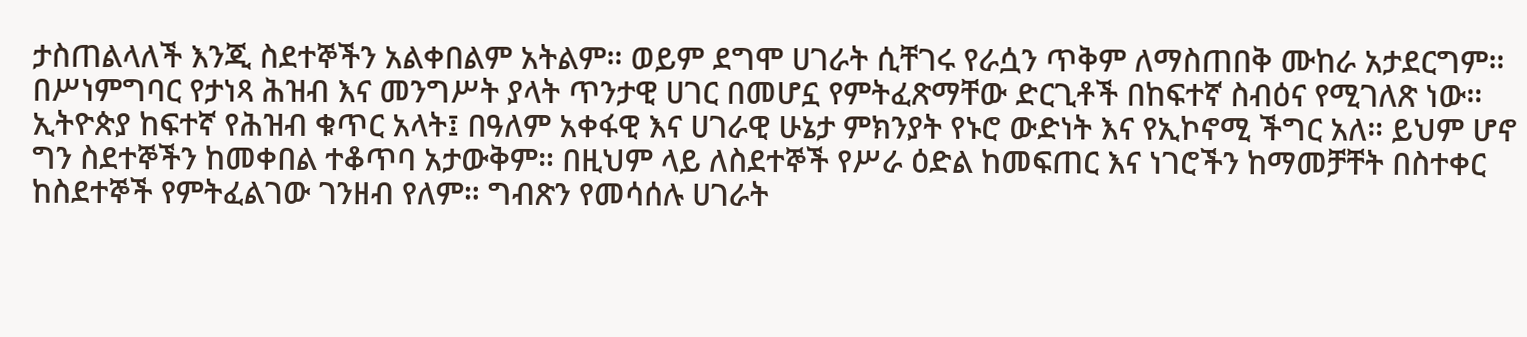ታስጠልላለች እንጂ ስደተኞችን አልቀበልም አትልም። ወይም ደግሞ ሀገራት ሲቸገሩ የራሷን ጥቅም ለማስጠበቅ ሙከራ አታደርግም። በሥነምግባር የታነጻ ሕዝብ እና መንግሥት ያላት ጥንታዊ ሀገር በመሆኗ የምትፈጽማቸው ድርጊቶች በከፍተኛ ስብዕና የሚገለጽ ነው።
ኢትዮጵያ ከፍተኛ የሕዝብ ቁጥር አላት፤ በዓለም አቀፋዊ እና ሀገራዊ ሁኔታ ምክንያት የኑሮ ውድነት እና የኢኮኖሚ ችግር አለ። ይህም ሆኖ ግን ስደተኞችን ከመቀበል ተቆጥባ አታውቅም። በዚህም ላይ ለስደተኞች የሥራ ዕድል ከመፍጠር እና ነገሮችን ከማመቻቸት በስተቀር ከስደተኞች የምትፈልገው ገንዘብ የለም። ግብጽን የመሳሰሉ ሀገራት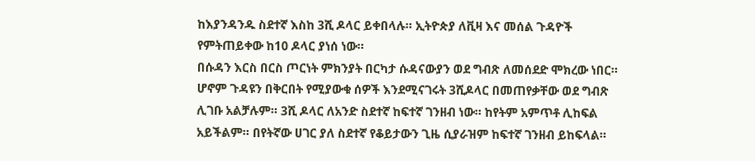ከእያንዳንዱ ስደተኛ እስከ 3ሺ ዶላር ይቀበላሉ። ኢትዮጵያ ለቪዛ እና መሰል ጉዳዮች የምትጠይቀው ከ10 ዶላር ያነሰ ነው።
በሱዳን እርስ በርስ ጦርነት ምክንያት በርካታ ሱዳናውያን ወደ ግብጽ ለመሰደድ ሞክረው ነበር። ሆኖም ጉዳዩን በቅርበት የሚያውቁ ሰዎች እንደሚናገሩት 3ሺዶላር በመጠየቃቸው ወደ ግብጽ ሊገቡ አልቻሉም። 3ሺ ዶላር ለአንድ ስደተኛ ከፍተኛ ገንዘብ ነው። ከየትም አምጥቶ ሊከፍል አይችልም። በየትኛው ሀገር ያለ ስደተኛ የቆይታውን ጊዜ ሲያራዝም ከፍተኛ ገንዘብ ይከፍላል።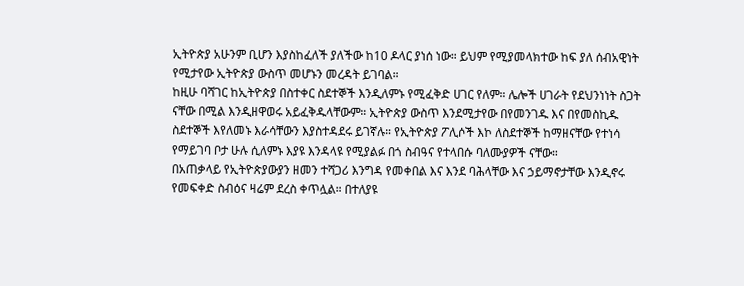ኢትዮጵያ አሁንም ቢሆን እያስከፈለች ያለችው ከ10 ዶላር ያነሰ ነው። ይህም የሚያመላክተው ከፍ ያለ ሰብአዊነት የሚታየው ኢትዮጵያ ውስጥ መሆኑን መረዳት ይገባል።
ከዚሁ ባሻገር ከኢትዮጵያ በስተቀር ስደተኞች እንዲለምኑ የሚፈቅድ ሀገር የለም። ሌሎች ሀገራት የደህንነነት ስጋት ናቸው በሚል እንዲዘዋወሩ አይፈቅዱላቸውም። ኢትዮጵያ ውስጥ እንደሚታየው በየመንገዱ እና በየመስኪዱ ስደተኞች እየለመኑ እራሳቸውን እያስተዳደሩ ይገኛሉ። የኢትዮጵያ ፖሊሶች እኮ ለስደተኞች ከማዘናቸው የተነሳ የማይገባ ቦታ ሁሉ ሲለምኑ እያዩ እንዳላዩ የሚያልፉ በጎ ስብዓና የተላበሱ ባለሙያዎች ናቸው።
በአጠቃላይ የኢትዮጵያውያን ዘመን ተሻጋሪ እንግዳ የመቀበል እና እንደ ባሕላቸው እና ኃይማኖታቸው እንዲኖሩ የመፍቀድ ስብዕና ዛሬም ደረስ ቀጥሏል። በተለያዩ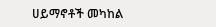ሀይማኖቶች መካከል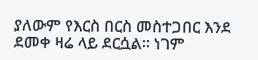ያለውም የእርስ በርስ መስተጋበር እንደ ደመቀ ዛሬ ላይ ደርሷል። ነገም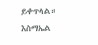ይቀጥላል።
እስማኤል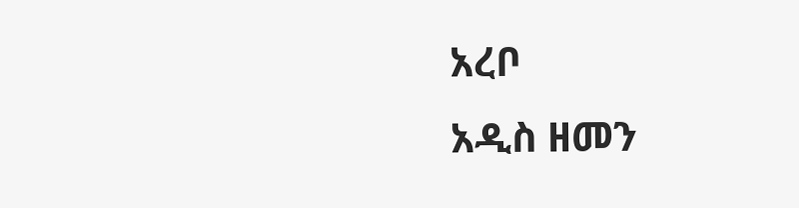አረቦ
አዲስ ዘመን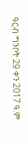ዓርብ ግንቦት 29 ቀን 2017 ዓ.ም